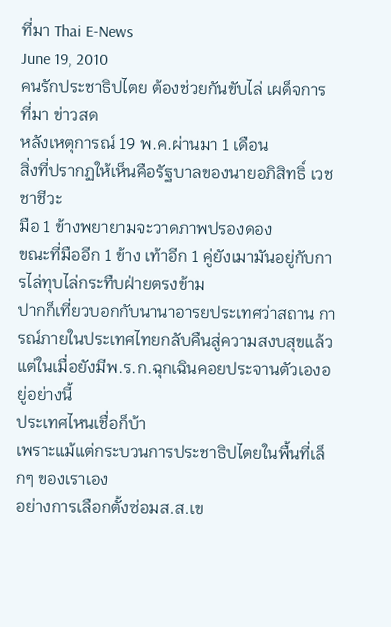ที่มา Thai E-News
June 19, 2010
คนรักประชาธิปไตย ต้องช่วยกันขับไล่ เผด็จการ
ที่มา ข่าวสด
หลังเหตุการณ์ 19 พ.ค.ผ่านมา 1 เดือน
สิ่งที่ปรากฏให้เห็นคือรัฐบาลของนายอภิสิทธิ์ เวชชาชีวะ
มือ 1 ข้างพยายามจะวาดภาพปรองดอง
ขณะที่มืออีก 1 ข้าง เท้าอีก 1 คู่ยังเมามันอยู่กับการไล่ทุบไล่กระทืบฝ่ายตรงข้าม
ปากก็เที่ยวบอกกับนานาอารยประเทศว่าสถาน การณ์ภายในประเทศไทยกลับคืนสู่ความสงบสุขแล้ว
แต่ในเมื่อยังมีพ.ร.ก.ฉุกเฉินคอยประจานตัวเองอยู่อย่างนี้
ประเทศไหนเชื่อก็บ้า
เพราะแม้แต่กระบวนการประชาธิปไตยในพื้นที่เล็กๆ ของเราเอง
อย่างการเลือกตั้งซ่อมส.ส.เข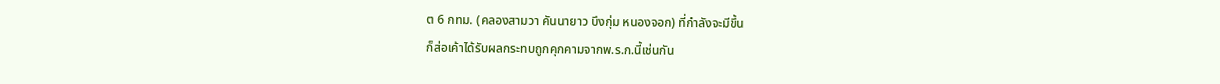ต 6 กทม. (คลองสามวา คันนายาว บึงกุ่ม หนองจอก) ที่กำลังจะมีขึ้น
ก็ส่อเค้าได้รับผลกระทบถูกคุกคามจากพ.ร.ก.นี้เช่นกัน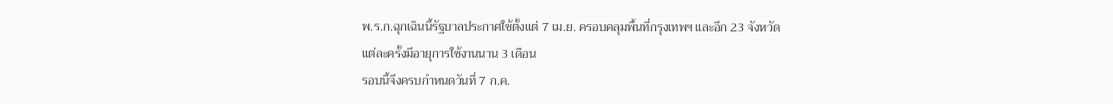พ.ร.ก.ฉุกเฉินนี้รัฐบาลประกาศใช้ตั้งแต่ 7 เม.ย. ครอบคลุมพื้นที่กรุงเทพฯ และอีก 23 จังหวัด
แต่ละครั้งมีอายุการใช้งานนาน 3 เดือน
รอบนี้จึงครบกำหนดวันที่ 7 ก.ค.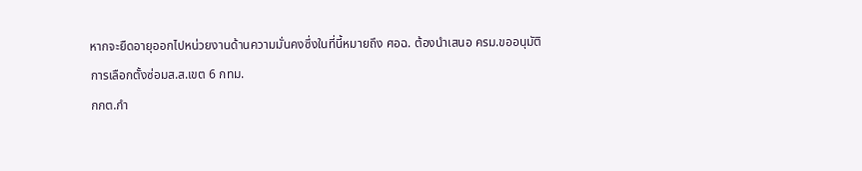หากจะยืดอายุออกไปหน่วยงานด้านความมั่นคงซึ่งในที่นี้หมายถึง ศอฉ. ต้องนำเสนอ ครม.ขออนุมัติ
การเลือกตั้งซ่อมส.ส.เขต 6 กทม.
กกต.กำ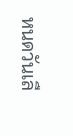หนดวันเลื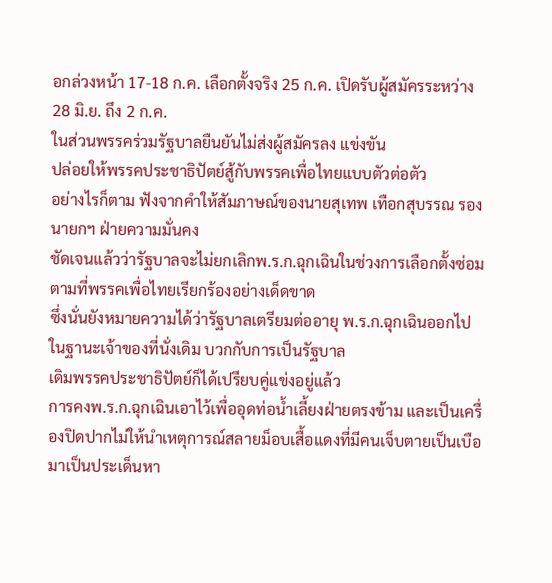อกล่วงหน้า 17-18 ก.ค. เลือกตั้งจริง 25 ก.ค. เปิดรับผู้สมัครระหว่าง 28 มิ.ย. ถึง 2 ก.ค.
ในส่วนพรรคร่วมรัฐบาลยืนยันไม่ส่งผู้สมัครลง แข่งขัน
ปล่อยให้พรรคประชาธิปัตย์สู้กับพรรคเพื่อไทยแบบตัวต่อตัว
อย่างไรก็ตาม ฟังจากคำให้สัมภาษณ์ของนายสุเทพ เทือกสุบรรณ รองนายกฯ ฝ่ายความมั่นคง
ชัดเจนแล้วว่ารัฐบาลจะไม่ยกเลิกพ.ร.ก.ฉุกเฉินในช่วงการเลือกตั้งซ่อมตามที่พรรคเพื่อไทยเรียกร้องอย่างเด็ดขาด
ซึ่งนั่นยังหมายความได้ว่ารัฐบาลเตรียมต่ออายุ พ.ร.ก.ฉุกเฉินออกไป
ในฐานะเจ้าของที่นั่งเดิม บวกกับการเป็นรัฐบาล
เดิมพรรคประชาธิปัตย์ก็ได้เปรียบคู่แข่งอยู่แล้ว
การคงพ.ร.ก.ฉุกเฉินเอาไว้เพื่ออุดท่อน้ำเลี้ยงฝ่ายตรงข้าม และเป็นเครื่องปิดปากไม่ให้นำเหตุการณ์สลายม็อบเสื้อแดงที่มีคนเจ็บตายเป็นเบือมาเป็นประเด็นหา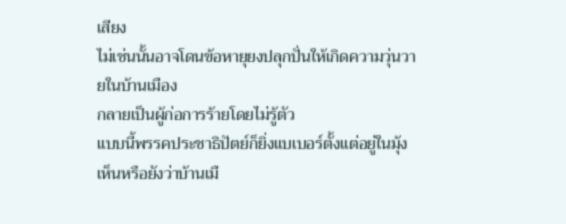เสียง
ไม่เช่นนั้นอาจโดนข้อหายุยงปลุกปั่นให้เกิดความวุ่นวายในบ้านเมือง
กลายเป็นผู้ก่อการร้ายโดยไม่รู้ตัว
แบบนี้พรรคประชาธิปัตย์ก็ยิ่งแบเบอร์ตั้งแต่อยู่ในมุ้ง
เห็นหรือยังว่าบ้านเมื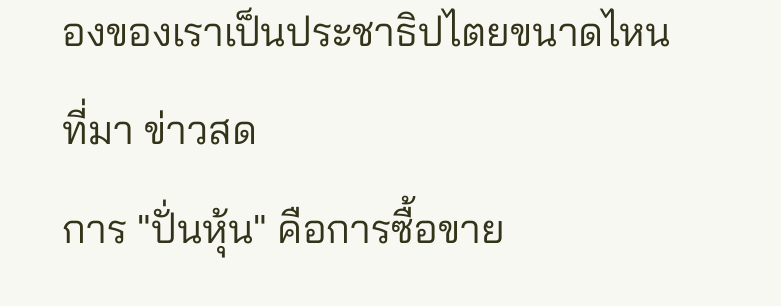องของเราเป็นประชาธิปไตยขนาดไหน
ที่มา ข่าวสด
การ "ปั่นหุ้น" คือการซื้อขาย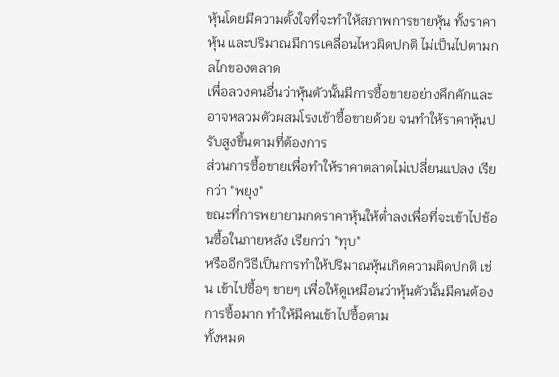หุ้นโดยมีความตั้งใจที่จะทำให้สภาพการขายหุ้น ทั้งราคาหุ้น และปริมาณมีการเคลื่อนไหวผิดปกติ ไม่เป็นไปตามกลไกของตลาด
เพื่อลวงคนอื่นว่าหุ้นตัวนั้นมีการซื้อขายอย่างคึกคักและอาจหลวมตัวผสมโรงเข้าซื้อขายด้วย จนทำให้ราคาหุ้นปรับสูงขึ้นตามที่ต้องการ
ส่วนการซื้อขายเพื่อทำให้ราคาตลาดไม่เปลี่ยนแปลง เรียกว่า "พยุง"
ขณะที่การพยายามกดราคาหุ้นให้ต่ำลงเพื่อที่จะเข้าไปช้อนซื้อในภายหลัง เรียกว่า "ทุบ"
หรืออีกวิธีเป็นการทำให้ปริมาณหุ้นเกิดความผิดปกติ เช่น เข้าไปซื้อๆ ขายๆ เพื่อให้ดูเหมือนว่าหุ้นตัวนั้นมีคนต้องการซื้อมาก ทำให้มีคนเข้าไปซื้อตาม
ทั้งหมด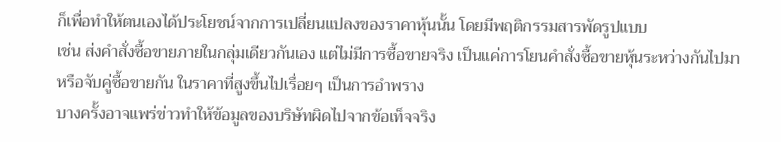ก็เพื่อทำให้ตนเองได้ประโยชน์จากการเปลี่ยนแปลงของราคาหุ้นนั้น โดยมีพฤติกรรมสารพัดรูปแบบ
เช่น ส่งคำสั่งซื้อขายภายในกลุ่มเดียวกันเอง แต่ไม่มีการซื้อขายจริง เป็นแค่การโยนคำสั่งซื้อขายหุ้นระหว่างกันไปมา
หรือจับคู่ซื้อขายกัน ในราคาที่สูงขึ้นไปเรื่อยๆ เป็นการอำพราง
บางครั้งอาจแพร่ข่าวทำให้ข้อมูลของบริษัทผิดไปจากข้อเท็จจริง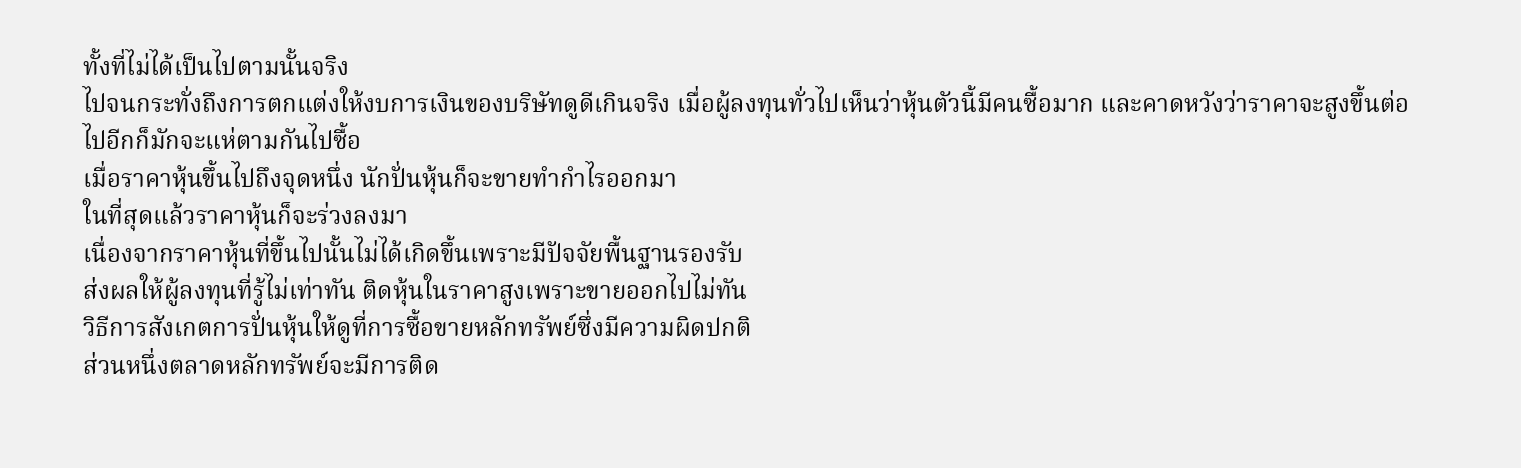ทั้งที่ไม่ได้เป็นไปตามนั้นจริง
ไปจนกระทั่งถึงการตกแต่งให้งบการเงินของบริษัทดูดีเกินจริง เมื่อผู้ลงทุนทั่วไปเห็นว่าหุ้นตัวนี้มีคนซื้อมาก และคาดหวังว่าราคาจะสูงขึ้นต่อไปอีกก็มักจะแห่ตามกันไปซื้อ
เมื่อราคาหุ้นขึ้นไปถึงจุดหนึ่ง นักปั่นหุ้นก็จะขายทำกำไรออกมา
ในที่สุดแล้วราคาหุ้นก็จะร่วงลงมา
เนื่องจากราคาหุ้นที่ขึ้นไปนั้นไม่ได้เกิดขึ้นเพราะมีปัจจัยพื้นฐานรองรับ
ส่งผลให้ผู้ลงทุนที่รู้ไม่เท่าทัน ติดหุ้นในราคาสูงเพราะขายออกไปไม่ทัน
วิธีการสังเกตการปั่นหุ้นให้ดูที่การซื้อขายหลักทรัพย์ซึ่งมีความผิดปกติ
ส่วนหนึ่งตลาดหลักทรัพย์จะมีการติด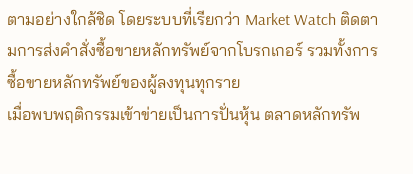ตามอย่างใกล้ชิด โดยระบบที่เรียกว่า Market Watch ติดตามการส่งคำสั่งซื้อขายหลักทรัพย์จากโบรกเกอร์ รวมทั้งการซื้อขายหลักทรัพย์ของผู้ลงทุนทุกราย
เมื่อพบพฤติกรรมเข้าข่ายเป็นการปั่นหุ้น ตลาดหลักทรัพ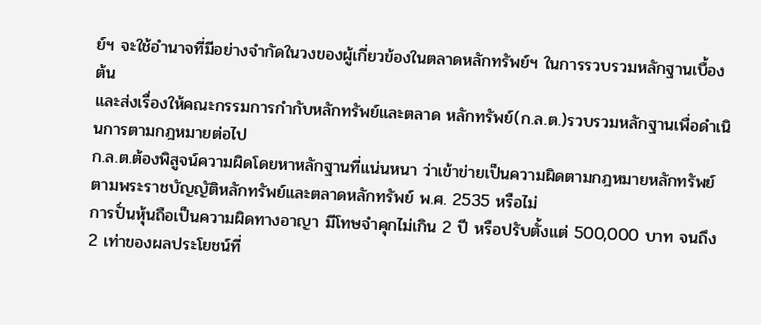ย์ฯ จะใช้อำนาจที่มีอย่างจำกัดในวงของผู้เกี่ยวข้องในตลาดหลักทรัพย์ฯ ในการรวบรวมหลักฐานเบื้องต้น
และส่งเรื่องให้คณะกรรมการกำกับหลักทรัพย์และตลาด หลักทรัพย์(ก.ล.ต.)รวบรวมหลักฐานเพื่อดำเนินการตามกฎหมายต่อไป
ก.ล.ต.ต้องพิสูจน์ความผิดโดยหาหลักฐานที่แน่นหนา ว่าเข้าข่ายเป็นความผิดตามกฎหมายหลักทรัพย์ ตามพระราชบัญญัติหลักทรัพย์และตลาดหลักทรัพย์ พ.ศ. 2535 หรือไม่
การปั่นหุ้นถือเป็นความผิดทางอาญา มีโทษจำคุกไม่เกิน 2 ปี หรือปรับตั้งแต่ 500,000 บาท จนถึง 2 เท่าของผลประโยชน์ที่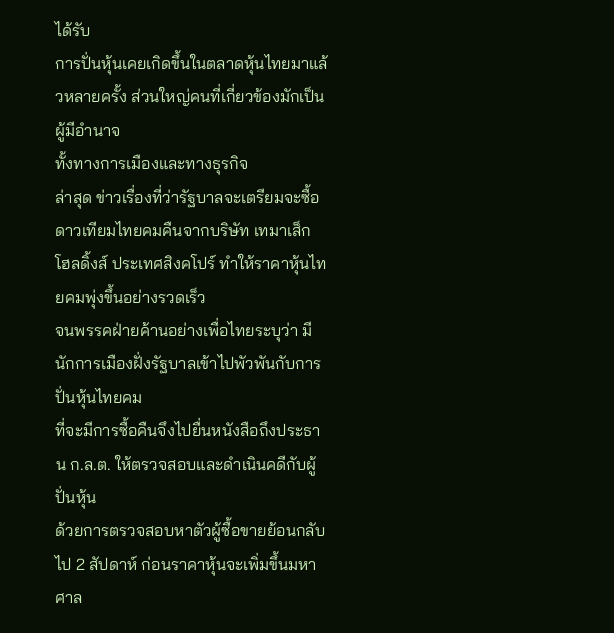ได้รับ
การปั่นหุ้นเคยเกิดขึ้นในตลาดหุ้นไทยมาแล้วหลายครั้ง ส่วนใหญ่คนที่เกี่ยวข้องมักเป็นผู้มีอำนาจ
ทั้งทางการเมืองและทางธุรกิจ
ล่าสุด ข่าวเรื่องที่ว่ารัฐบาลจะเตรียมจะซื้อดาวเทียมไทยคมคืนจากบริษัท เทมาเส็ก โฮลดิ้งส์ ประเทศสิงคโปร์ ทำให้ราคาหุ้นไทยคมพุ่งขึ้นอย่างรวดเร็ว
จนพรรคฝ่ายค้านอย่างเพื่อไทยระบุว่า มีนักการเมืองฝั่งรัฐบาลเข้าไปพัวพันกับการปั่นหุ้นไทยคม
ที่จะมีการซื้อคืนจึงไปยื่นหนังสือถึงประธาน ก.ล.ต. ให้ตรวจสอบและดำเนินคดีกับผู้ปั่นหุ้น
ด้วยการตรวจสอบหาตัวผู้ซื้อขายย้อนกลับไป 2 สัปดาห์ ก่อนราคาหุ้นจะเพิ่มขึ้นมหาศาล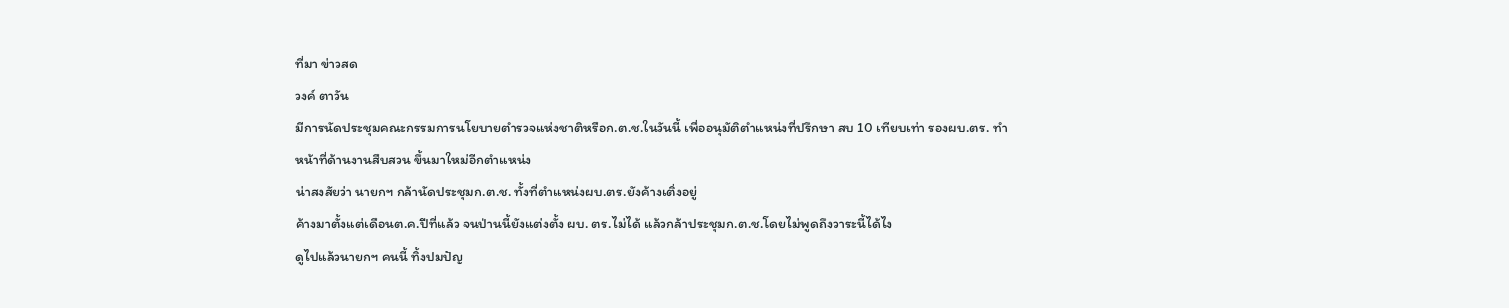ที่มา ข่าวสด
วงค์ ตาวัน
มีการนัดประชุมคณะกรรมการนโยบายตำรวจแห่งชาติหรือก.ต.ช.ในวันนี้ เพื่ออนุมัติตำแหน่งที่ปรึกษา สบ 10 เทียบเท่า รองผบ.ตร. ทำหน้าที่ด้านงานสืบสวน ขึ้นมาใหม่อีกตำแหน่ง
น่าสงสัยว่า นายกฯ กล้านัดประชุมก.ต.ช. ทั้งที่ตำแหน่งผบ.ตร.ยังค้างเติ่งอยู่
ค้างมาตั้งแต่เดือนต.ค.ปีที่แล้ว จนป่านนี้ยังแต่งตั้ง ผบ. ตร.ไม่ได้ แล้วกล้าประชุมก.ต.ช.โดยไม่พูดถึงวาระนี้ได้ไง
ดูไปแล้วนายกฯ คนนี้ ทิ้งปมปัญ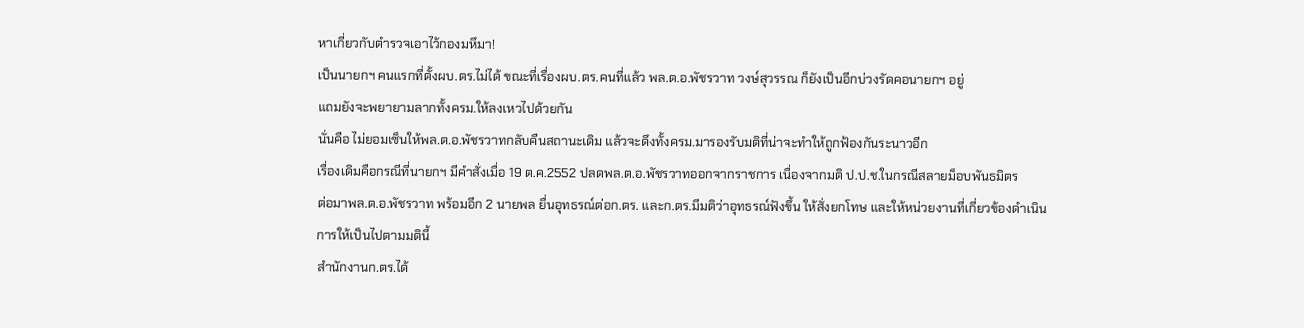หาเกี่ยวกับตำรวจเอาไว้กองมหึมา!
เป็นนายกฯ คนแรกที่ตั้งผบ.ตร.ไม่ได้ ขณะที่เรื่องผบ.ตร.คนที่แล้ว พล.ต.อ.พัชรวาท วงษ์สุวรรณ ก็ยังเป็นอีกบ่วงรัดคอนายกฯ อยู่
แถมยังจะพยายามลากทั้งครม.ให้ลงเหวไปด้วยกัน
นั่นคือ ไม่ยอมเซ็นให้พล.ต.อ.พัชรวาทกลับคืนสถานะเดิม แล้วจะดึงทั้งครม.มารองรับมติที่น่าจะทำให้ถูกฟ้องกันระนาวอีก
เรื่องเดิมคือกรณีที่นายกฯ มีคำสั่งเมื่อ 19 ต.ค.2552 ปลดพล.ต.อ.พัชรวาทออกจากราชการ เนื่องจากมติ ป.ป.ช.ในกรณีสลายม็อบพันธมิตร
ต่อมาพล.ต.อ.พัชรวาท พร้อมอีก 2 นายพล ยื่นอุทธรณ์ต่อก.ตร. และก.ตร.มีมติว่าอุทธรณ์ฟังขึ้น ให้สั่งยกโทษ และให้หน่วยงานที่เกี่ยวข้องดำเนินการให้เป็นไปตามมตินี้
สำนักงานก.ตร.ได้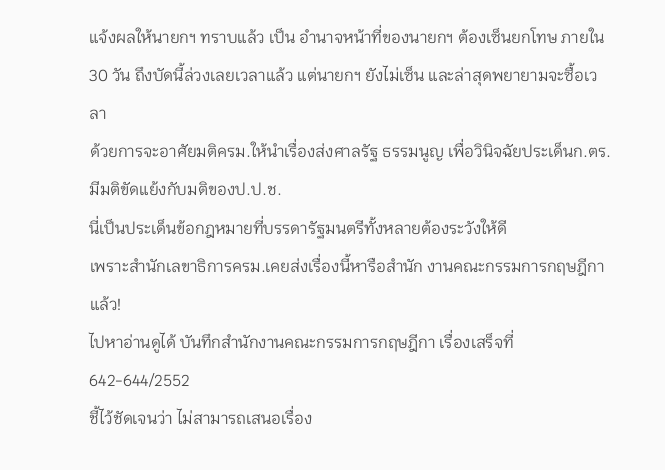แจ้งผลให้นายกฯ ทราบแล้ว เป็น อำนาจหน้าที่ของนายกฯ ต้องเซ็นยกโทษ ภายใน 30 วัน ถึงบัดนี้ล่วงเลยเวลาแล้ว แต่นายกฯ ยังไม่เซ็น และล่าสุดพยายามจะซื้อเวลา
ด้วยการจะอาศัยมติครม.ให้นำเรื่องส่งศาลรัฐ ธรรมนูญ เพื่อวินิจฉัยประเด็นก.ตร.มีมติขัดแย้งกับมติของป.ป.ช.
นี่เป็นประเด็นข้อกฎหมายที่บรรดารัฐมนตรีทั้งหลายต้องระวังให้ดี
เพราะสำนักเลขาธิการครม.เคยส่งเรื่องนี้หารือสำนัก งานคณะกรรมการกฤษฎีกาแล้ว!
ไปหาอ่านดูได้ บันทึกสำนักงานคณะกรรมการกฤษฎีกา เรื่องเสร็จที่ 642-644/2552
ชี้ไว้ชัดเจนว่า ไม่สามารถเสนอเรื่อง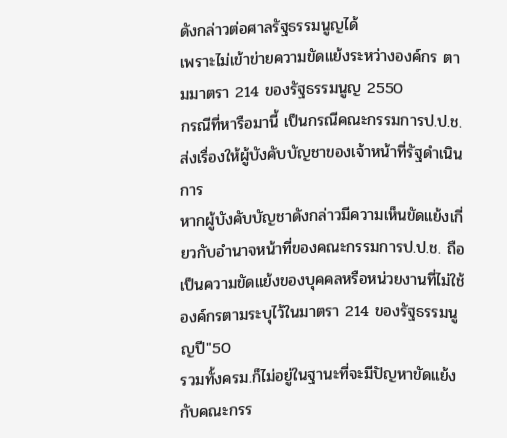ดังกล่าวต่อศาลรัฐธรรมนูญได้
เพราะไม่เข้าข่ายความขัดแย้งระหว่างองค์กร ตามมาตรา 214 ของรัฐธรรมนูญ 2550
กรณีที่หารือมานี้ เป็นกรณีคณะกรรมการป.ป.ช.ส่งเรื่องให้ผู้บังคับบัญชาของเจ้าหน้าที่รัฐดำเนินการ
หากผู้บังคับบัญชาดังกล่าวมีความเห็นขัดแย้งเกี่ยวกับอำนาจหน้าที่ของคณะกรรมการป.ป.ช. ถือเป็นความขัดแย้งของบุคคลหรือหน่วยงานที่ไม่ใช้องค์กรตามระบุไว้ในมาตรา 214 ของรัฐธรรมนูญปี"50
รวมทั้งครม.ก็ไม่อยู่ในฐานะที่จะมีปัญหาขัดแย้งกับคณะกรร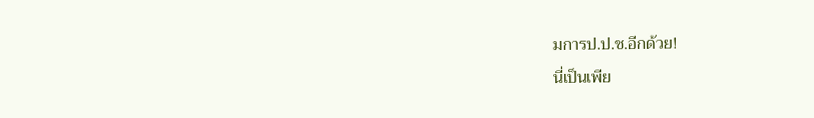มการป.ป.ช.อีกด้วย!
นี่เป็นเพีย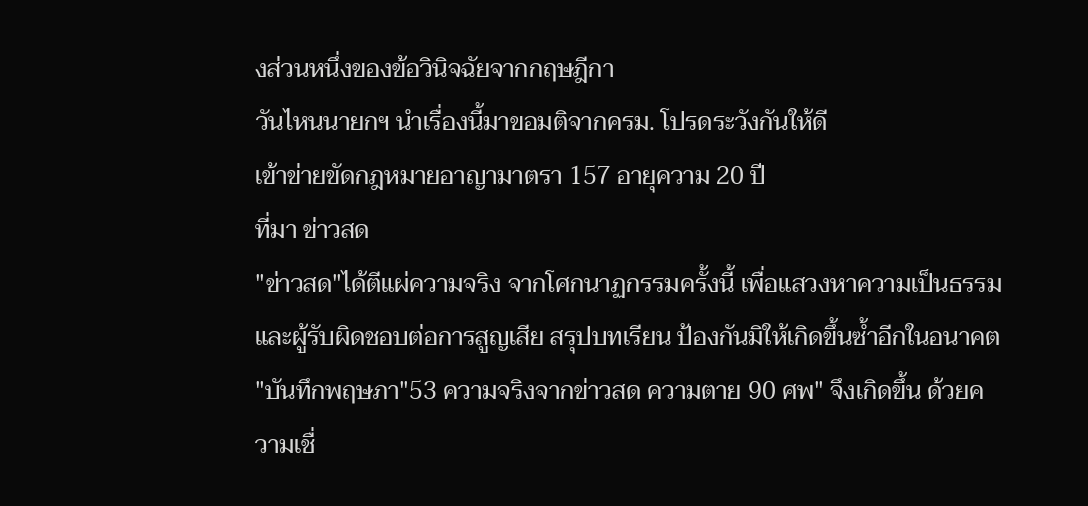งส่วนหนึ่งของข้อวินิจฉัยจากกฤษฎีกา
วันไหนนายกฯ นำเรื่องนี้มาขอมติจากครม. โปรดระวังกันให้ดี
เข้าข่ายขัดกฎหมายอาญามาตรา 157 อายุความ 20 ปี
ที่มา ข่าวสด
"ข่าวสด"ได้ตีแผ่ความจริง จากโศกนาฏกรรมครั้งนี้ เพื่อแสวงหาความเป็นธรรมและผู้รับผิดชอบต่อการสูญเสีย สรุปบทเรียน ป้องกันมิให้เกิดขึ้นซ้ำอีกในอนาคต
"บันทึกพฤษภา"53 ความจริงจากข่าวสด ความตาย 90 ศพ" จึงเกิดขึ้น ด้วยความเชื่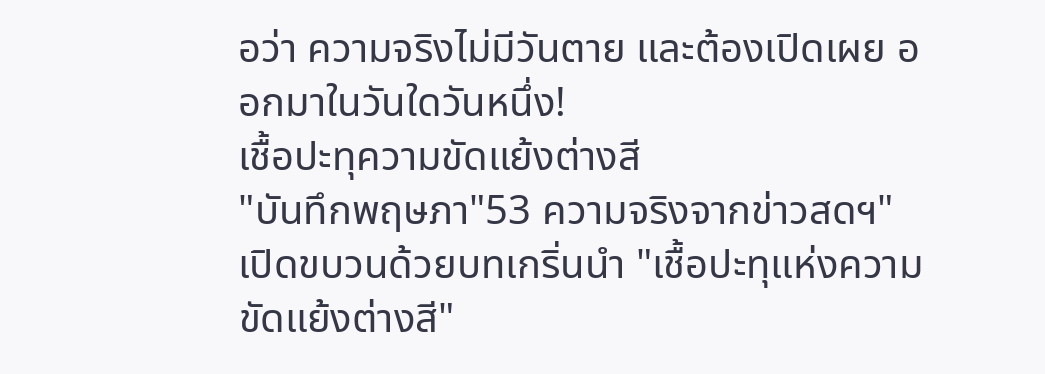อว่า ความจริงไม่มีวันตาย และต้องเปิดเผย ออกมาในวันใดวันหนึ่ง!
เชื้อปะทุความขัดแย้งต่างสี
"บันทึกพฤษภา"53 ความจริงจากข่าวสดฯ" เปิดขบวนด้วยบทเกริ่นนำ "เชื้อปะทุแห่งความขัดแย้งต่างสี"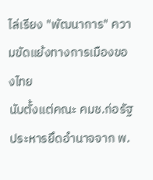ไล่เรียง "พัฒนาการ" ความขัดแย้งทางการเมืองของไทย
นับตั้งแต่คณะ คมช.ก่อรัฐประหารยึดอำนาจจาก พ.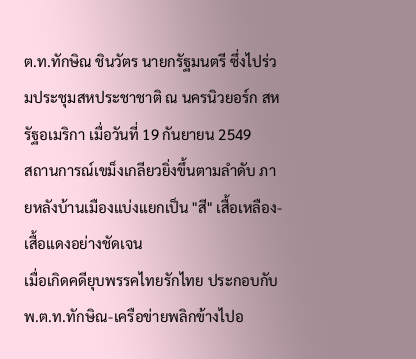ต.ท.ทักษิณ ชินวัตร นายกรัฐมนตรี ซึ่งไปร่วมประชุมสหประชาชาติ ณ นครนิวยอร์ก สหรัฐอเมริกา เมื่อวันที่ 19 กันยายน 2549
สถานการณ์เขม็งเกลียวยิ่งขึ้นตามลำดับ ภายหลังบ้านเมืองแบ่งแยกเป็น "สี" เสื้อเหลือง-เสื้อแดงอย่างชัดเจน
เมื่อเกิดคดียุบพรรคไทยรักไทย ประกอบกับพ.ต.ท.ทักษิณ-เครือข่ายพลิกข้างไปอ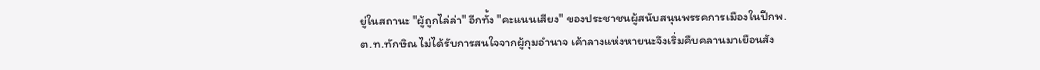ยู่ในสถานะ "ผู้ถูกไล่ล่า" อีกทั้ง "คะแนนเสียง" ของประชาชนผู้สนับสนุนพรรคการเมืองในปีกพ.ต.ท.ทักษิณ ไม่ได้รับการสนใจจากผู้กุมอำนาจ เค้าลางแห่งหายนะจึงเริ่มคืบคลานมาเยือนสัง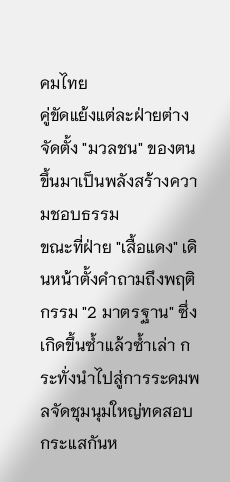คมไทย
คู่ขัดแย้งแต่ละฝ่ายต่างจัดตั้ง "มวลชน" ของตนขึ้นมาเป็นพลังสร้างความชอบธรรม
ขณะที่ฝ่าย "เสื้อแดง" เดินหน้าตั้งคำถามถึงพฤติกรรม "2 มาตรฐาน" ซึ่งเกิดขึ้นซ้ำแล้วซ้ำเล่า กระทั่งนำไปสู่การระดมพลจัดชุมนุมใหญ่ทดสอบกระแสกันห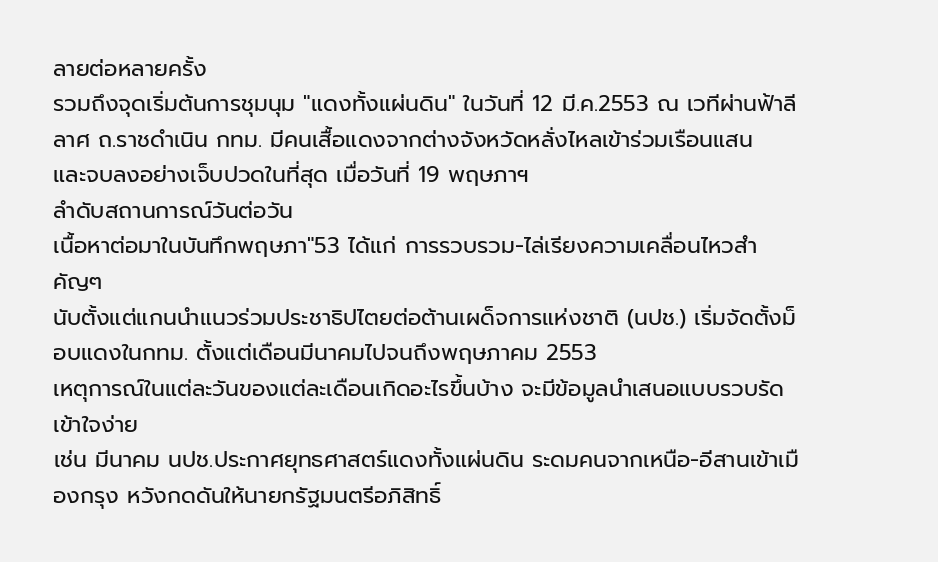ลายต่อหลายครั้ง
รวมถึงจุดเริ่มต้นการชุมนุม "แดงทั้งแผ่นดิน" ในวันที่ 12 มี.ค.2553 ณ เวทีผ่านฟ้าลีลาศ ถ.ราชดำเนิน กทม. มีคนเสื้อแดงจากต่างจังหวัดหลั่งไหลเข้าร่วมเรือนแสน
และจบลงอย่างเจ็บปวดในที่สุด เมื่อวันที่ 19 พฤษภาฯ
ลำดับสถานการณ์วันต่อวัน
เนื้อหาต่อมาในบันทึกพฤษภา"53 ได้แก่ การรวบรวม-ไล่เรียงความเคลื่อนไหวสำคัญๆ
นับตั้งแต่แกนนำแนวร่วมประชาธิปไตยต่อต้านเผด็จการแห่งชาติ (นปช.) เริ่มจัดตั้งม็อบแดงในกทม. ตั้งแต่เดือนมีนาคมไปจนถึงพฤษภาคม 2553
เหตุการณ์ในแต่ละวันของแต่ละเดือนเกิดอะไรขึ้นบ้าง จะมีข้อมูลนำเสนอแบบรวบรัด เข้าใจง่าย
เช่น มีนาคม นปช.ประกาศยุทธศาสตร์แดงทั้งแผ่นดิน ระดมคนจากเหนือ-อีสานเข้าเมืองกรุง หวังกดดันให้นายกรัฐมนตรีอภิสิทธิ์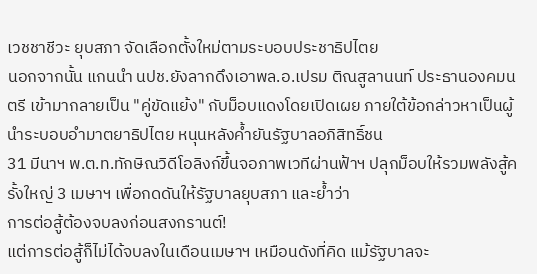เวชชาชีวะ ยุบสภา จัดเลือกตั้งใหม่ตามระบอบประชาธิปไตย
นอกจากนั้น แกนนำ นปช.ยังลากดึงเอาพล.อ.เปรม ติณสูลานนท์ ประธานองคมนตรี เข้ามากลายเป็น "คู่ขัดแย้ง" กับม็อบแดงโดยเปิดเผย ภายใต้ข้อกล่าวหาเป็นผู้นำระบอบอำมาตยาธิปไตย หนุนหลังค้ำยันรัฐบาลอภิสิทธิ์ชน
31 มีนาฯ พ.ต.ท.ทักษิณวิดีโอลิงก์ขึ้นจอภาพเวทีผ่านฟ้าฯ ปลุกม็อบให้รวมพลังสู้ครั้งใหญ่ 3 เมษาฯ เพื่อกดดันให้รัฐบาลยุบสภา และย้ำว่า
การต่อสู้ต้องจบลงก่อนสงกรานต์!
แต่การต่อสู้ก็ไม่ได้จบลงในเดือนเมษาฯ เหมือนดังที่คิด แม้รัฐบาลจะ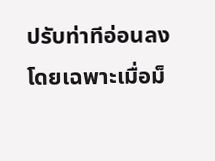ปรับท่าทีอ่อนลง โดยเฉพาะเมื่อม็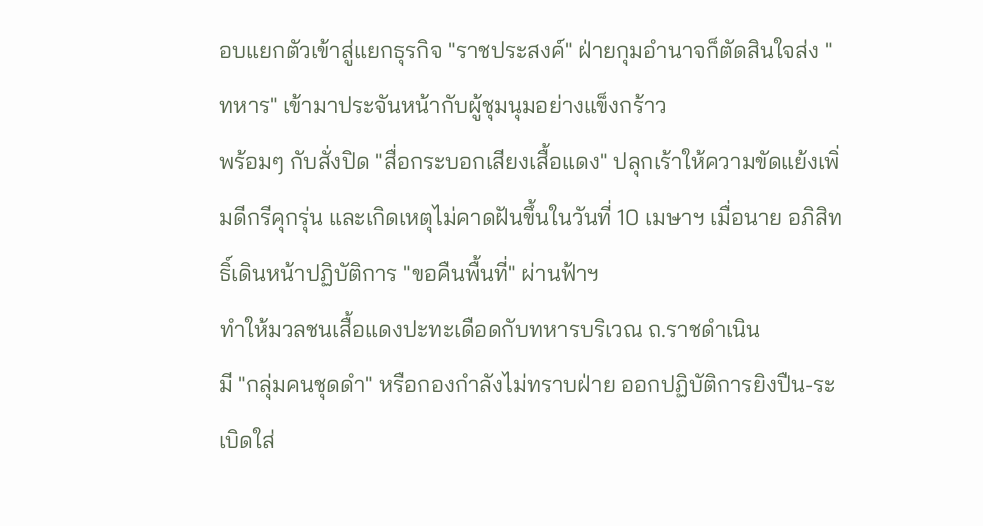อบแยกตัวเข้าสู่แยกธุรกิจ "ราชประสงค์" ฝ่ายกุมอำนาจก็ตัดสินใจส่ง "ทหาร" เข้ามาประจันหน้ากับผู้ชุมนุมอย่างแข็งกร้าว
พร้อมๆ กับสั่งปิด "สื่อกระบอกเสียงเสื้อแดง" ปลุกเร้าให้ความขัดแย้งเพิ่มดีกรีคุกรุ่น และเกิดเหตุไม่คาดฝันขึ้นในวันที่ 10 เมษาฯ เมื่อนาย อภิสิทธิ์เดินหน้าปฏิบัติการ "ขอคืนพื้นที่" ผ่านฟ้าฯ
ทำให้มวลชนเสื้อแดงปะทะเดือดกับทหารบริเวณ ถ.ราชดำเนิน
มี "กลุ่มคนชุดดำ" หรือกองกำลังไม่ทราบฝ่าย ออกปฏิบัติการยิงปืน-ระเบิดใส่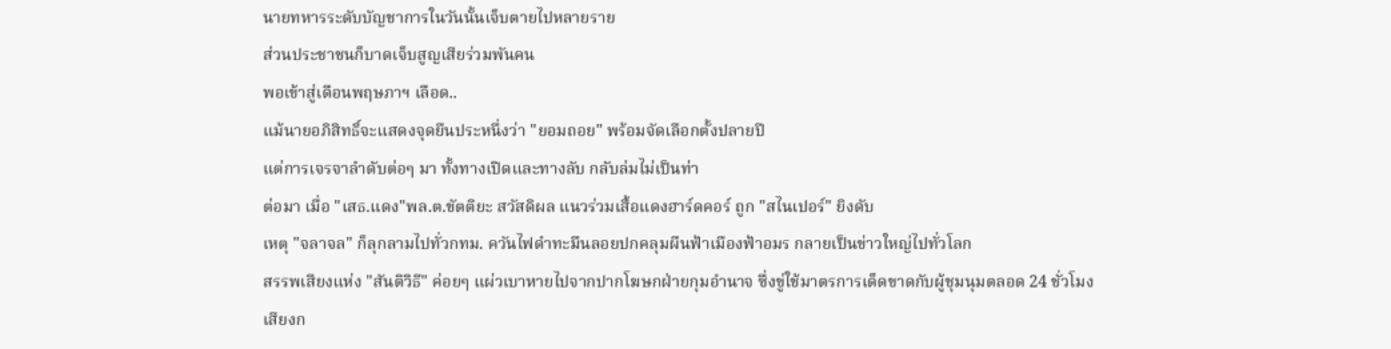นายทหารระดับบัญชาการในวันนั้นเจ็บตายไปหลายราย
ส่วนประชาชนก็บาดเจ็บสูญเสียร่วมพันคน
พอเข้าสู่เดือนพฤษภาฯ เลือด..
แม้นายอภิสิทธิ์จะแสดงจุดยืนประหนึ่งว่า "ยอมถอย" พร้อมจัดเลือกตั้งปลายปี
แต่การเจรจาลำดับต่อๆ มา ทั้งทางเปิดและทางลับ กลับล่มไม่เป็นท่า
ต่อมา เมื่อ "เสธ.แดง"พล.ต.ขัตติยะ สวัสดิผล แนวร่วมเสื้อแดงฮาร์ดคอร์ ถูก "สไนเปอร์" ยิงดับ
เหตุ "จลาจล" ก็ลุกลามไปทั่วกทม. ควันไฟดำทะมึนลอยปกคลุมผืนฟ้าเมืองฟ้าอมร กลายเป็นข่าวใหญ่ไปทั่วโลก
สรรพเสียงแห่ง "สันติวิธี" ค่อยๆ แผ่วเบาหายไปจากปากโฆษกฝ่ายกุมอำนาจ ซึ่งขู่ใช้มาตรการเด็ดขาดกับผู้ชุมนุมตลอด 24 ชั่วโมง
เสียงก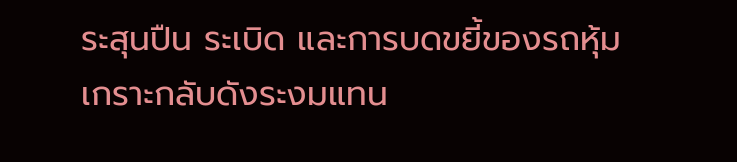ระสุนปืน ระเบิด และการบดขยี้ของรถหุ้มเกราะกลับดังระงมแทน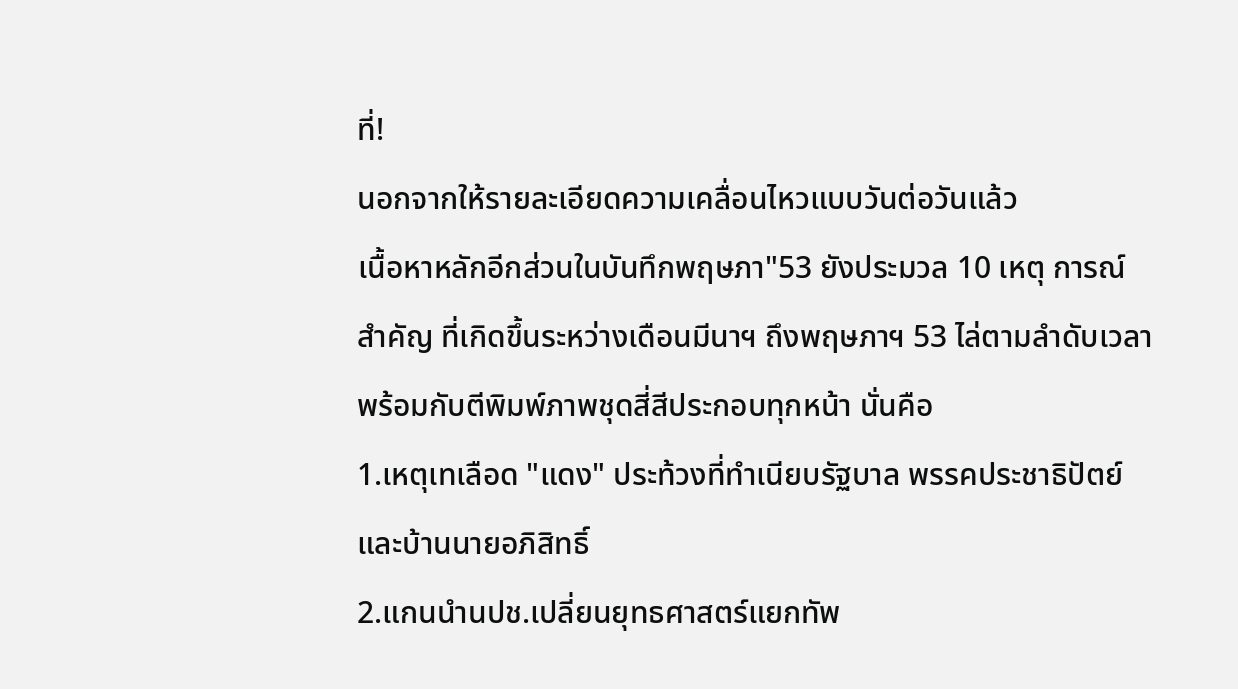ที่!
นอกจากให้รายละเอียดความเคลื่อนไหวแบบวันต่อวันแล้ว
เนื้อหาหลักอีกส่วนในบันทึกพฤษภา"53 ยังประมวล 10 เหตุ การณ์สำคัญ ที่เกิดขึ้นระหว่างเดือนมีนาฯ ถึงพฤษภาฯ 53 ไล่ตามลำดับเวลา
พร้อมกับตีพิมพ์ภาพชุดสี่สีประกอบทุกหน้า นั่นคือ
1.เหตุเทเลือด "แดง" ประท้วงที่ทำเนียบรัฐบาล พรรคประชาธิปัตย์ และบ้านนายอภิสิทธิ์
2.แกนนำนปช.เปลี่ยนยุทธศาสตร์แยกทัพ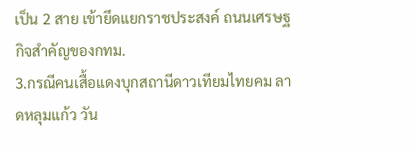เป็น 2 สาย เข้ายึดแยกราชประสงค์ ถนนเศรษฐกิจสำคัญของกทม.
3.กรณีคนเสื้อแดงบุกสถานีดาวเทียมไทยคม ลาดหลุมแก้ว วัน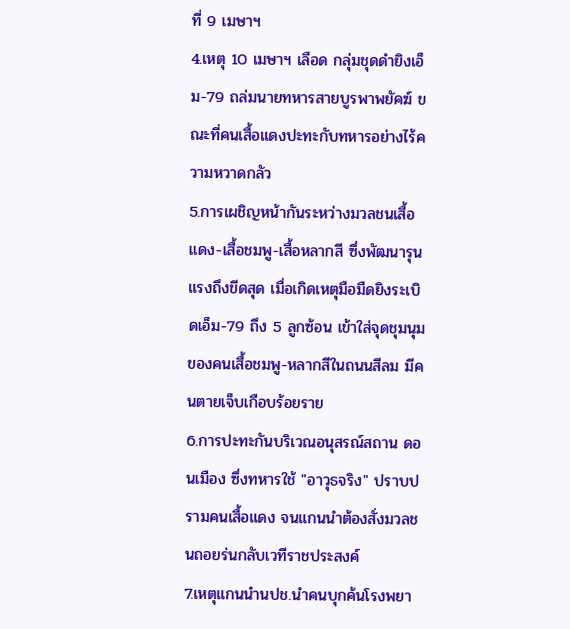ที่ 9 เมษาฯ
4.เหตุ 10 เมษาฯ เลือด กลุ่มชุดดำยิงเอ็ม-79 ถล่มนายทหารสายบูรพาพยัคฆ์ ขณะที่คนเสื้อแดงปะทะกับทหารอย่างไร้ความหวาดกลัว
5.การเผชิญหน้ากันระหว่างมวลชนเสื้อแดง-เสื้อชมพู-เสื้อหลากสี ซึ่งพัฒนารุนแรงถึงขีดสุด เมื่อเกิดเหตุมือมืดยิงระเบิดเอ็ม-79 ถึง 5 ลูกซ้อน เข้าใส่จุดชุมนุมของคนเสื้อชมพู-หลากสีในถนนสีลม มีคนตายเจ็บเกือบร้อยราย
6.การปะทะกันบริเวณอนุสรณ์สถาน ดอนเมือง ซึ่งทหารใช้ "อาวุธจริง" ปราบปรามคนเสื้อแดง จนแกนนำต้องสั่งมวลชนถอยร่นกลับเวทีราชประสงค์
7.เหตุแกนนำนปช.นำคนบุกค้นโรงพยา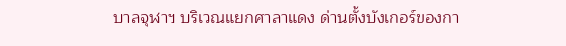บาลจุฬาฯ บริเวณแยกศาลาแดง ด่านตั้งบังเกอร์ของกา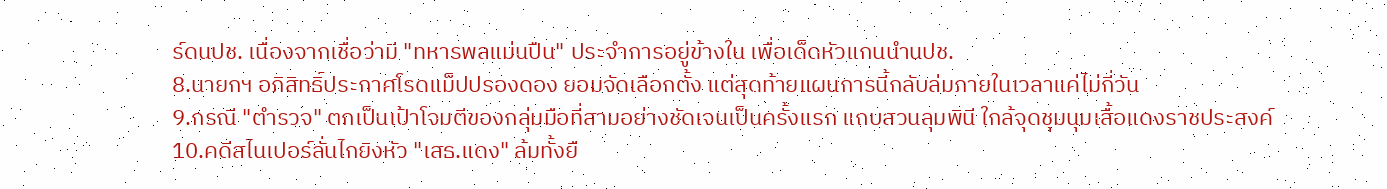ร์ดนปช. เนื่องจากเชื่อว่ามี "ทหารพลแม่นปืน" ประจำการอยู่ข้างใน เพื่อเด็ดหัวแกนนำนปช.
8.นายกฯ อภิสิทธิ์ประกาศโรดแม็ปปรองดอง ยอมจัดเลือกตั้ง แต่สุดท้ายแผนการนี้กลับล่มภายในเวลาแค่ไม่กี่วัน
9.กรณี "ตำรวจ" ตกเป็นเป้าโจมตีของกลุ่มมือที่สามอย่างชัดเจนเป็นครั้งแรก แถบสวนลุมพินี ใกล้จุดชุมนุมเสื้อแดงราชประสงค์
10.คดีสไนเปอร์ลั่นไกยิงหัว "เสธ.แดง" ล้มทั้งยื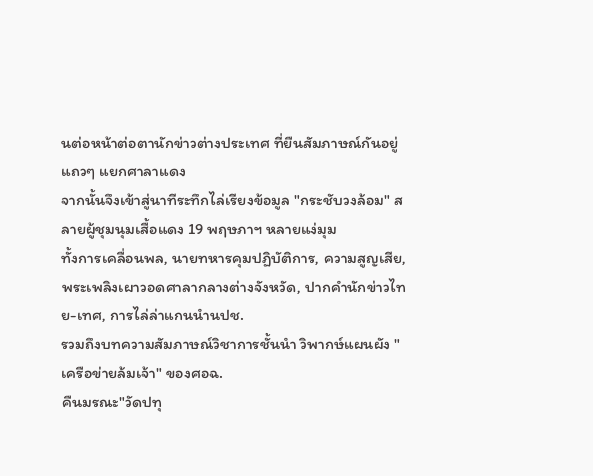นต่อหน้าต่อตานักข่าวต่างประเทศ ที่ยืนสัมภาษณ์กันอยู่แถวๆ แยกศาลาแดง
จากนั้นจึงเข้าสู่นาทีระทึกไล่เรียงข้อมูล "กระชับวงล้อม" สลายผู้ชุมนุมเสื้อแดง 19 พฤษภาฯ หลายแง่มุม
ทั้งการเคลื่อนพล, นายทหารคุมปฏิบัติการ, ความสูญเสีย, พระเพลิงเผาวอดศาลากลางต่างจังหวัด, ปากคำนักข่าวไทย-เทศ, การไล่ล่าแกนนำนปช.
รวมถึงบทความสัมภาษณ์วิชาการชั้นนำ วิพากษ์แผนผัง "เครือข่ายล้มเจ้า" ของศอฉ.
คืนมรณะ"วัดปทุ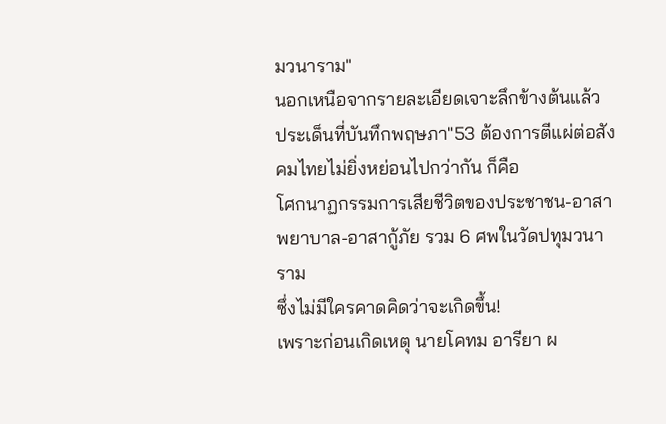มวนาราม"
นอกเหนือจากรายละเอียดเจาะลึกข้างต้นแล้ว
ประเด็นที่บันทึกพฤษภา"53 ต้องการตีแผ่ต่อสังคมไทยไม่ยิ่งหย่อนไปกว่ากัน ก็คือ
โศกนาฏกรรมการเสียชีวิตของประชาชน-อาสาพยาบาล-อาสากู้ภัย รวม 6 ศพในวัดปทุมวนาราม
ซึ่งไม่มีใครคาดคิดว่าจะเกิดขึ้น!
เพราะก่อนเกิดเหตุ นายโคทม อารียา ผ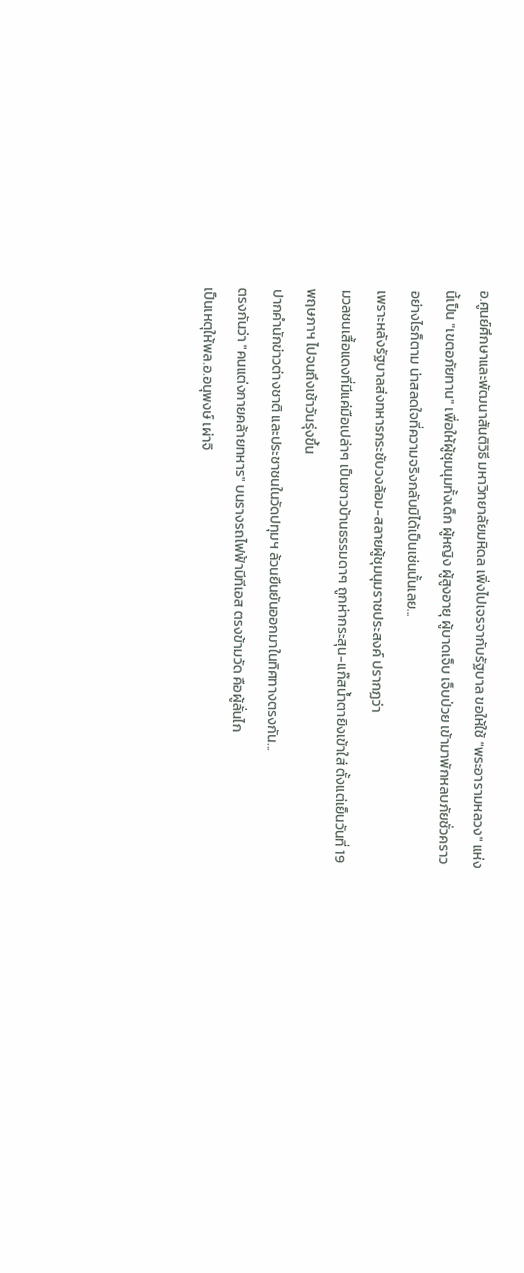อ.ศูนย์ศึกษาและพัฒนาสันติวิธี มหาวิทยาลัยมหิดล เพิ่งไปเจรจากับรัฐบาล ขอให้ใช้ "พระอารามหลวง" แห่งนี้เป็น "เขตอภัยทาน" เพื่อให้ผู้ชุมนุมทั้งเด็ก ผู้หญิง ผู้สูงอายุ ผู้บาดเจ็บ เจ็บป่วย เข้ามาพักหลบภัยชั่วคราว
อย่างไรก็ตาม น่าสลดใจที่ความจริงกลับมิได้เป็นเช่นนั้นเลย...
เพราะหลังรัฐบาลส่งทหารกระชับวงล้อม-สลายผู้ชุมนุมราชประสงค์ ปรากฏว่า
มวลชนเสื้อแดงที่มีแค่มือเปล่าๆ เป็นชาวบ้านธรรมดาๆ ถูกห่ากระสุน-แก๊สน้ำตายิงเข้าใส่ ตั้งแต่เย็นวันที่ 19 พฤษภาฯ ไปจนถึงเช้าวันรุ่งขึ้น
ปากคำนักข่าวต่างชาติ และประชาชนในวัดปทุมฯ ล้วนยืนยันออกมาในทิศทางตรงกัน...
ตรงกันว่า "คนแต่งกายคล้ายทหาร" บนรางรถไฟฟ้าบีทีเอส ตรงข้ามวัด คือผู้ลั่นไก
เป็นเหตุให้พล.อ.อนุพงษ์ เผ่าจิ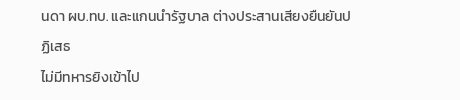นดา ผบ.ทบ. และแกนนำรัฐบาล ต่างประสานเสียงยืนยันปฏิเสธ
ไม่มีทหารยิงเข้าไป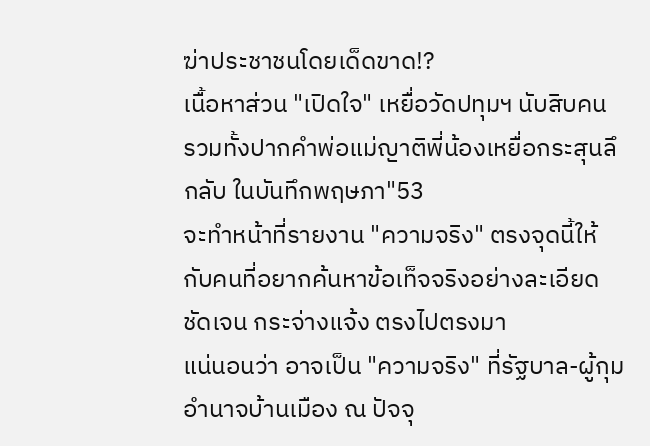ฆ่าประชาชนโดยเด็ดขาด!?
เนื้อหาส่วน "เปิดใจ" เหยื่อวัดปทุมฯ นับสิบคน รวมทั้งปากคำพ่อแม่ญาติพี่น้องเหยื่อกระสุนลึกลับ ในบันทึกพฤษภา"53
จะทำหน้าที่รายงาน "ความจริง" ตรงจุดนี้ให้กับคนที่อยากค้นหาข้อเท็จจริงอย่างละเอียด ชัดเจน กระจ่างแจ้ง ตรงไปตรงมา
แน่นอนว่า อาจเป็น "ความจริง" ที่รัฐบาล-ผู้กุมอำนาจบ้านเมือง ณ ปัจจุ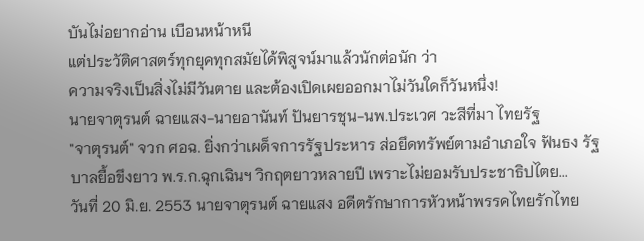บันไม่อยากอ่าน เบือนหน้าหนี
แต่ประวัติศาสตร์ทุกยุคทุกสมัยได้พิสูจน์มาแล้วนักต่อนัก ว่า
ความจริงเป็นสิ่งไม่มีวันตาย และต้องเปิดเผยออกมาไม่วันใดก็วันหนึ่ง!
นายจาตุรนต์ ฉายแสง-นายอานันท์ ปันยารชุน-นพ.ประเวศ วะสีที่มา ไทยรัฐ
"จาตุรนต์" จวก ศอฉ. ยิ่งกว่าเผด็จการรัฐประหาร ส่อยึดทรัพย์ตามอำเภอใจ ฟันธง รัฐบาลยื้อขึงยาว พ.ร.ก.ฉุกเฉินฯ วิกฤตยาวหลายปี เพราะไม่ยอมรับประชาธิปไตย...
วันที่ 20 มิ.ย. 2553 นายจาตุรนต์ ฉายแสง อดีตรักษาการหัวหน้าพรรคไทยรักไทย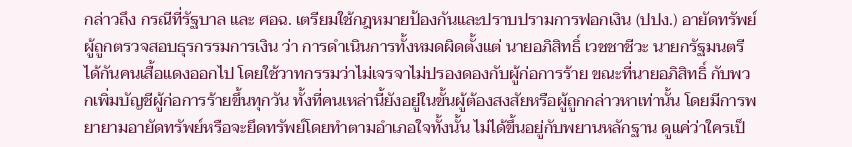กล่าวถึง กรณีที่รัฐบาล และ ศอฉ. เตรียมใช้กฎหมายป้องกันและปราบปรามการฟอกเงิน (ปปง.) อายัดทรัพย์ผู้ถูกตรวจสอบธุรกรรมการเงิน ว่า การดำเนินการทั้งหมดผิดตั้งแต่ นายอภิสิทธิ์ เวชชาชีวะ นายกรัฐมนตรี ได้กันคนเสื้อแดงออกไป โดยใช้วาทกรรมว่าไม่เจรจาไม่ปรองดองกับผู้ก่อการร้าย ขณะที่นายอภิสิทธิ์ กับพวกเพิ่มบัญชีผู้ก่อการร้ายขึ้นทุกวัน ทั้งที่คนเหล่านี้ยังอยู่ในขั้นผู้ต้องสงสัยหรือผู้ถูกกล่าวหาเท่านั้น โดยมีการพยายามอายัดทรัพย์หรือจะยึดทรัพย์โดยทำตามอำเภอใจทั้งนั้น ไม่ได้ขึ้นอยู่กับพยานหลักฐาน ดูแค่ว่าใครเป็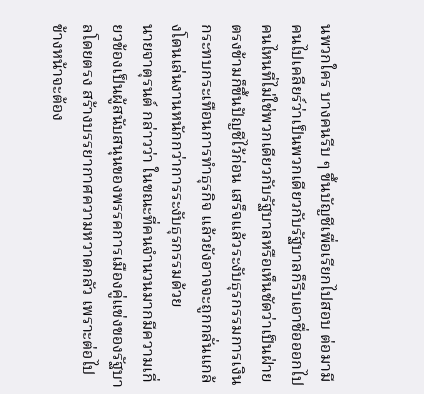นพวกใคร บางคนรีบ ๆ ขึ้นบัญชีเพื่อเรียกไปสอบ ต่อมามีคนไปเคลียร์ว่าเป็นพวกเดียวกับรัฐบาลก็รีบเอาชื่อออกไป คนไหนที่ไม่ใช่พวกเดียวกับรัฐบาลหรือเห็นชัดว่าเป็นฝ่ายตรงข้ามก็ขึ้นปัญชีไว้ก่อน เสร็จแล้วระงับธุรกรรมการเงินกระทบกระเทือนการทำธุรกิจ แล้วยังอาจจะถูกกลั่นแกล้งโดนเล่นงานหนักกว่าการระงับธุรกรรมด้วย
นายจาตุรนต์ กล่าวว่า ในขณะที่คนจำนวนมากมีความเกี่ยวข้องเป็นผู้สนับสนุนของพรรคการเมืองคู่แข่งของรัฐบาลโดยตรง สร้างบรรยากาศความหวาดกลัว เพราะต่อไปข้างหน้าจะต้อง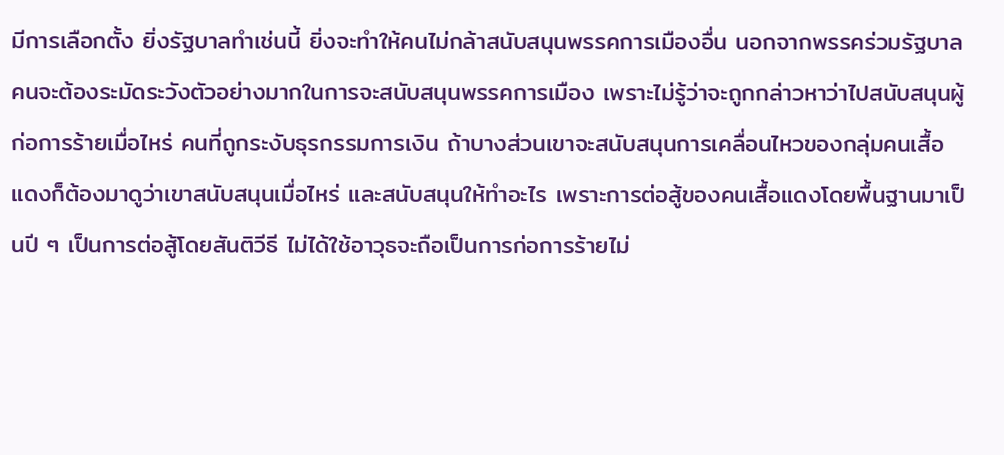มีการเลือกตั้ง ยิ่งรัฐบาลทำเช่นนี้ ยิ่งจะทำให้คนไม่กล้าสนับสนุนพรรคการเมืองอื่น นอกจากพรรคร่วมรัฐบาล คนจะต้องระมัดระวังตัวอย่างมากในการจะสนับสนุนพรรคการเมือง เพราะไม่รู้ว่าจะถูกกล่าวหาว่าไปสนับสนุนผู้ก่อการร้ายเมื่อไหร่ คนที่ถูกระงับธุรกรรมการเงิน ถ้าบางส่วนเขาจะสนับสนุนการเคลื่อนไหวของกลุ่มคนเสื้อแดงก็ต้องมาดูว่าเขาสนับสนุนเมื่อไหร่ และสนับสนุนให้ทำอะไร เพราะการต่อสู้ของคนเสื้อแดงโดยพื้นฐานมาเป็นปี ๆ เป็นการต่อสู้โดยสันติวีธี ไม่ได้ใช้อาวุธจะถือเป็นการก่อการร้ายไม่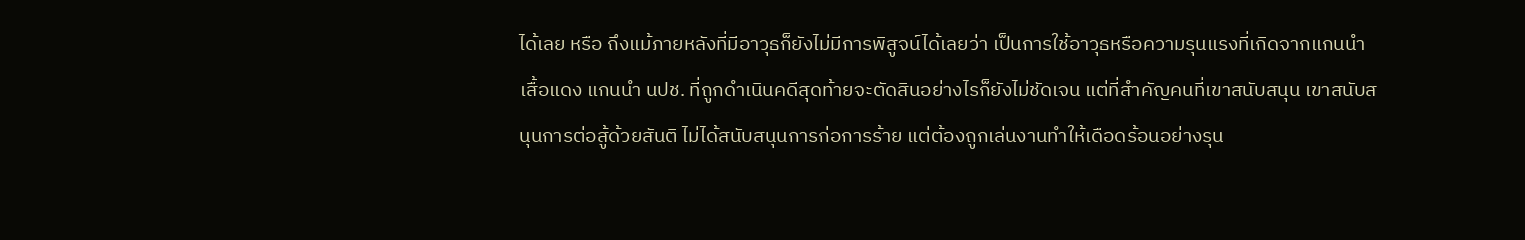ได้เลย หรือ ถึงแม้ภายหลังที่มีอาวุธก็ยังไม่มีการพิสูจน์ได้เลยว่า เป็นการใช้อาวุธหรือความรุนแรงที่เกิดจากแกนนำเสื้อแดง แกนนำ นปช. ที่ถูกดำเนินคดีสุดท้ายจะตัดสินอย่างไรก็ยังไม่ชัดเจน แต่ที่สำคัญคนที่เขาสนับสนุน เขาสนับสนุนการต่อสู้ด้วยสันติ ไม่ได้สนับสนุนการก่อการร้าย แต่ต้องถูกเล่นงานทำให้เดือดร้อนอย่างรุน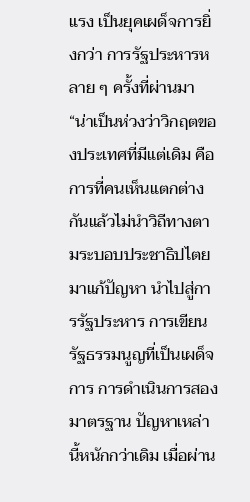แรง เป็นยุคเผด็จการยิ่งกว่า การรัฐประหารหลาย ๆ ครั้งที่ผ่านมา
“น่าเป็นห่วงว่าวิกฤตของประเทศที่มีแต่เดิม คือ การที่คนเห็นแตกต่างกันแล้วไม่นำวิถีทางตามระบอบประชาธิปไตยมาแก้ปัญหา นำไปสู่การรัฐประหาร การเขียนรัฐธรรมนูญที่เป็นเผด็จการ การดำเนินการสองมาตรฐาน ปัญหาเหล่านี้หนักกว่าเดิม เมื่อผ่าน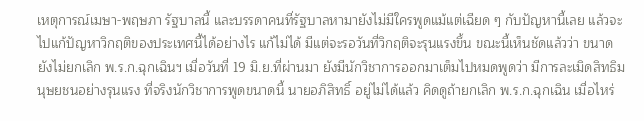เหตุการณ์เมษา-พฤษภา รัฐบาลนี้ และบรรดาคนที่รัฐบาลหามายังไม่มีใครพูดแม้แต่เฉียด ๆ กับปัญหานี้เลย แล้วจะไปแก้ปัญหาวิกฤติของประเทศนี้ได้อย่างไร แก้ไม่ได้ มีแต่จะรอวันที่วิกฤติจะรุนแรงขึ้น ขณะนี้เห็นชัดแล้วว่า ขนาดยังไม่ยกเลิก พ.ร.ก.ฉุกเฉินฯ เมื่อวันที่ 19 มิ.ย.ที่ผ่านมา ยังมีนักวิชาการออกมาเต็มไปหมดพูดว่า มีการละเมิดสิทธิมนุษยชนอย่างรุนแรง ที่จริงนักวิชาการพูดขนาดนี้ นายอภิสิทธิ์ อยู่ไม่ได้แล้ว คิดดูถ้ายกเลิก พ.ร.ก.ฉุกเฉิน เมื่อไหร่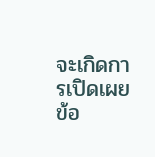จะเกิดการเปิดเผยข้อ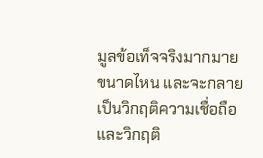มูลข้อเท็จจริงมากมายขนาดไหน และจะกลายเป็นวิกฤติความเชื่อถือและวิกฤติ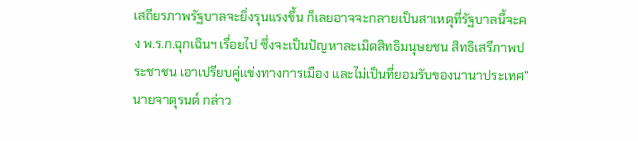เสถียรภาพรัฐบาลจะยิ่งรุนแรงขึ้น ก็เลยอาจจะกลายเป็นสาเหตุที่รัฐบาลนี้จะคง พ.ร.ก.ฉุกเฉินฯ เรื่อยไป ซึ่งจะเป็นปัญหาละเมิดสิทธิมนุษยชน สิทธิเสรีภาพประชาชน เอาเปรียบคู่แข่งทางการเมือง และไม่เป็นที่ยอมรับของนานาประเทศ” นายจาตุรนต์ กล่าว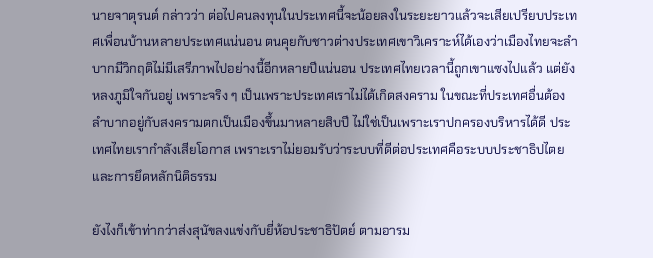นายจาตุรนต์ กล่าวว่า ต่อไปคนลงทุนในประเทศนี้จะน้อยลงในระยะยาวแล้วจะเสียเปรียบประเทศเพื่อนบ้านหลายประเทศแน่นอน ตนคุยกับชาวต่างประเทศเขาวิเคราะห์ได้เองว่าเมืองไทยจะลำบากมีวิกฤติไม่มีเสรีภาพไปอย่างนี้อีกหลายปีแน่นอน ประเทศไทยเวลานี้ถูกเขาแซงไปแล้ว แต่ยังหลงภูมิใจกันอยู่ เพราะจริง ๆ เป็นเพราะประเทศเราไม่ได้เกิดสงคราม ในขณะที่ประเทศอื่นต้องลำบากอยู่กับสงครามตกเป็นเมืองขึ้นมาหลายสิบปี ไม่ใช่เป็นเพราะเราปกครองบริหารได้ดี ประเทศไทยเรากำลังเสียโอกาส เพราะเราไม่ยอมรับว่าระบบที่ดีต่อประเทศคือระบบประชาธิปไตยและการยึดหลักนิติธรรม

ยังไงก็เข้าท่ากว่าส่งสุนัขลงแข่งกับยี่ห้อประชาธิปัตย์ ตามอารม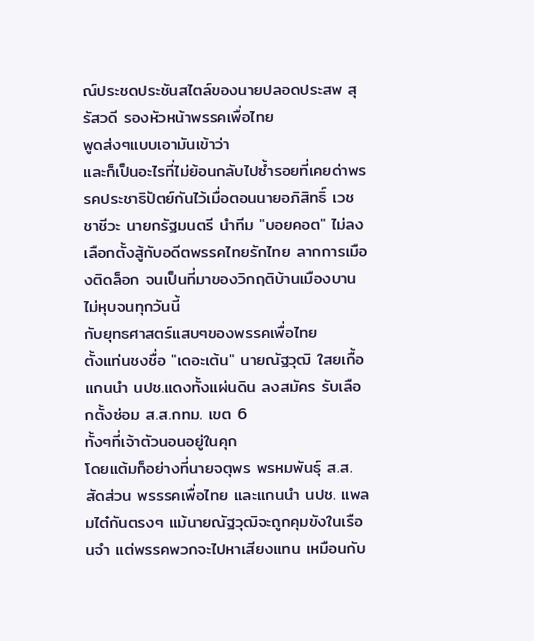ณ์ประชดประชันสไตล์ของนายปลอดประสพ สุรัสวดี รองหัวหน้าพรรคเพื่อไทย
พูดส่งๆแบบเอามันเข้าว่า
และก็เป็นอะไรที่ไม่ย้อนกลับไปซ้ำรอยที่เคยด่าพรรคประชาธิปัตย์กันไว้เมื่อตอนนายอภิสิทธิ์ เวชชาชีวะ นายกรัฐมนตรี นำทีม "บอยคอต" ไม่ลงเลือกตั้งสู้กับอดีตพรรคไทยรักไทย ลากการเมืองติดล็อก จนเป็นที่มาของวิกฤติบ้านเมืองบานไม่หุบจนทุกวันนี้
กับยุทธศาสตร์แสบๆของพรรคเพื่อไทย
ตั้งแท่นชงชื่อ "เดอะเต้น" นายณัฐวุฒิ ใสยเกื้อ แกนนำ นปช.แดงทั้งแผ่นดิน ลงสมัคร รับเลือกตั้งซ่อม ส.ส.กทม. เขต 6
ทั้งๆที่เจ้าตัวนอนอยู่ในคุก
โดยแต้มก็อย่างที่นายจตุพร พรหมพันธุ์ ส.ส.สัดส่วน พรรรคเพื่อไทย และแกนนำ นปช. แพลมไต๋กันตรงๆ แม้นายณัฐวุฒิจะถูกคุมขังในเรือนจำ แต่พรรคพวกจะไปหาเสียงแทน เหมือนกับ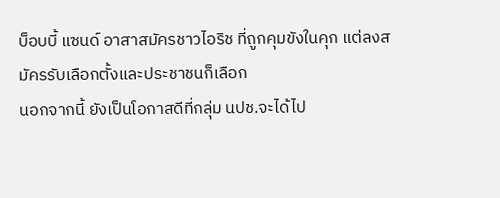บ็อบบี้ แซนด์ อาสาสมัครชาวไอริช ที่ถูกคุมขังในคุก แต่ลงสมัครรับเลือกตั้งและประชาชนก็เลือก
นอกจากนี้ ยังเป็นโอกาสดีที่กลุ่ม นปช.จะได้ไป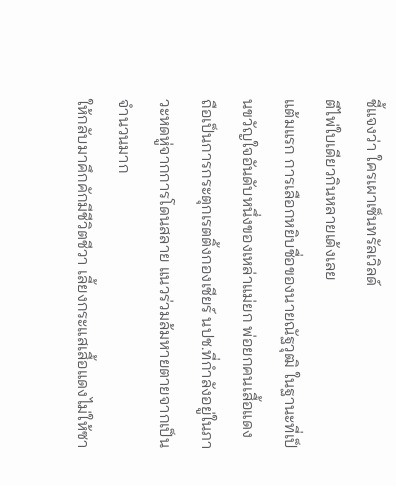ชี้แจงว่า ใครเผาเซ็นทรัลเวิลด์
ตีไพ่ใบเดียวกินหลายเด้งเลย
แต้มแรก การเลือกหยิบชื่อของนายณัฐวุฒิ ในฐานะที่เป็นขวัญใจอันดับหนึ่งของเหล่าแม่ยก พ่อยกคนเสื้อแดง ถือเป็นการกระตุกเรตติ้งกองเชียร์ นปช.ที่กำลังอยู่ในภาวะหดหู่จากการโดนสลาย แนวร่วมล้มหายตายจากเป็นจำนวนมาก
ให้กลับมาคึกคักมีชีวิตชีวา เลี้ยงกระแสเสื้อแดงไม่ให้ซา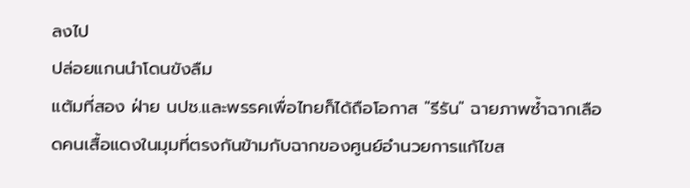ลงไป
ปล่อยแกนนำโดนขังลืม
แต้มที่สอง ฝ่าย นปช.และพรรคเพื่อไทยก็ได้ถือโอกาส "รีรัน" ฉายภาพซ้ำฉากเลือดคนเสื้อแดงในมุมที่ตรงกันข้ามกับฉากของศูนย์อำนวยการแก้ไขส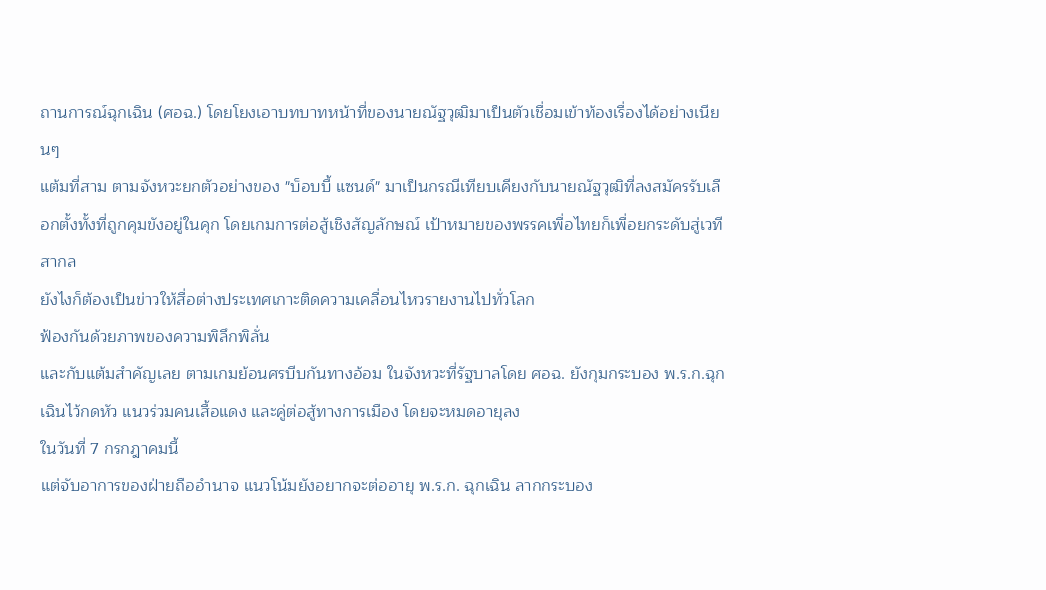ถานการณ์ฉุกเฉิน (ศอฉ.) โดยโยงเอาบทบาทหน้าที่ของนายณัฐวุฒิมาเป็นตัวเชื่อมเข้าท้องเรื่องได้อย่างเนียนๆ
แต้มที่สาม ตามจังหวะยกตัวอย่างของ "บ็อบบี้ แซนด์" มาเป็นกรณีเทียบเคียงกับนายณัฐวุฒิที่ลงสมัครรับเลือกตั้งทั้งที่ถูกคุมขังอยู่ในคุก โดยเกมการต่อสู้เชิงสัญลักษณ์ เป้าหมายของพรรคเพื่อไทยก็เพื่อยกระดับสู่เวทีสากล
ยังไงก็ต้องเป็นข่าวให้สื่อต่างประเทศเกาะติดความเคลื่อนไหวรายงานไปทั่วโลก
ฟ้องกันด้วยภาพของความพิลึกพิลั่น
และกับแต้มสำคัญเลย ตามเกมย้อนศรบีบกันทางอ้อม ในจังหวะที่รัฐบาลโดย ศอฉ. ยังกุมกระบอง พ.ร.ก.ฉุกเฉินไว้กดหัว แนวร่วมคนเสื้อแดง และคู่ต่อสู้ทางการเมือง โดยจะหมดอายุลง
ในวันที่ 7 กรกฎาคมนี้
แต่จับอาการของฝ่ายถืออำนาจ แนวโน้มยังอยากจะต่ออายุ พ.ร.ก. ฉุกเฉิน ลากกระบอง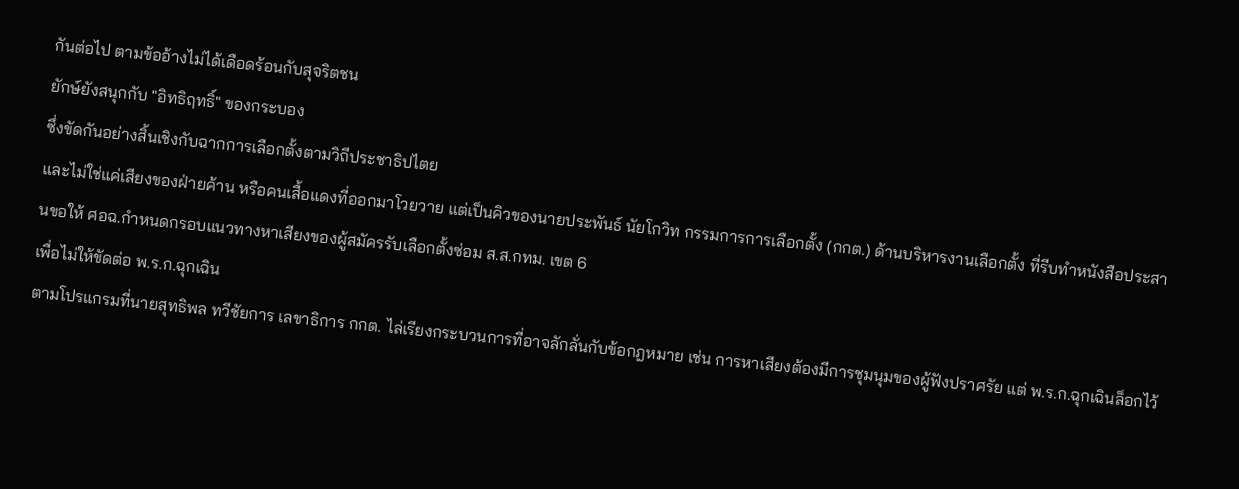กันต่อไป ตามข้ออ้างไม่ได้เดือดร้อนกับสุจริตชน
ยักษ์ยังสนุกกับ "อิทธิฤทธิ์" ของกระบอง
ซึ่งขัดกันอย่างสิ้นเชิงกับฉากการเลือกตั้งตามวิถีประชาธิปไตย
และไม่ใช่แค่เสียงของฝ่ายค้าน หรือคนเสื้อแดงที่ออกมาโวยวาย แต่เป็นคิวของนายประพันธ์ นัยโกวิท กรรมการการเลือกตั้ง (กกต.) ด้านบริหารงานเลือกตั้ง ที่รีบทำหนังสือประสานขอให้ ศอฉ.กำหนดกรอบแนวทางหาเสียงของผู้สมัครรับเลือกตั้งซ่อม ส.ส.กทม. เขต 6
เพื่อไม่ให้ขัดต่อ พ.ร.ก.ฉุกเฉิน
ตามโปรแกรมที่นายสุทธิพล ทวีชัยการ เลขาธิการ กกต. ไล่เรียงกระบวนการที่อาจลักลั่นกับข้อกฎหมาย เช่น การหาเสียงต้องมีการชุมนุมของผู้ฟังปราศรัย แต่ พ.ร.ก.ฉุกเฉินล็อกไว้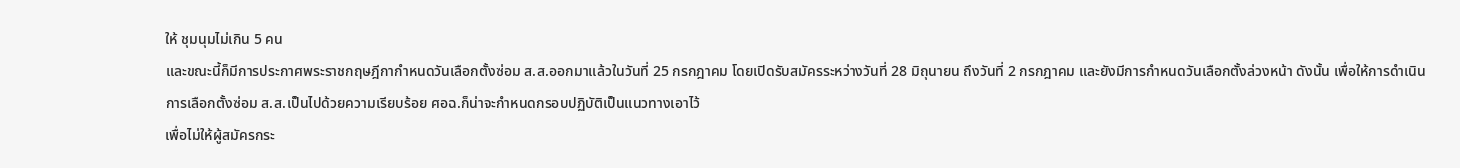ให้ ชุมนุมไม่เกิน 5 คน
และขณะนี้ก็มีการประกาศพระราชกฤษฎีกากำหนดวันเลือกตั้งซ่อม ส.ส.ออกมาแล้วในวันที่ 25 กรกฎาคม โดยเปิดรับสมัครระหว่างวันที่ 28 มิถุนายน ถึงวันที่ 2 กรกฎาคม และยังมีการกำหนดวันเลือกตั้งล่วงหน้า ดังนั้น เพื่อให้การดำเนินการเลือกตั้งซ่อม ส.ส.เป็นไปด้วยความเรียบร้อย ศอฉ.ก็น่าจะกำหนดกรอบปฏิบัติเป็นแนวทางเอาไว้
เพื่อไม่ให้ผู้สมัครกระ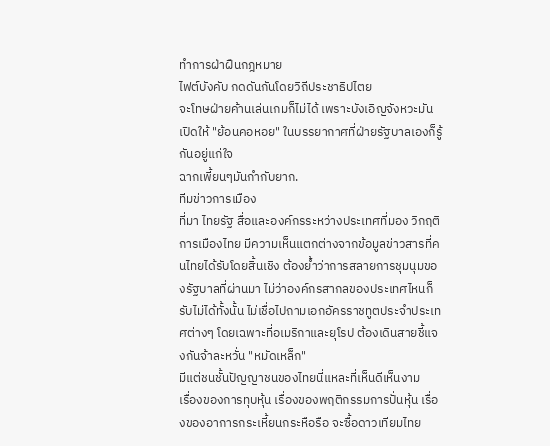ทำการฝ่าฝืนกฎหมาย
ไฟต์บังคับ กดดันกันโดยวิถีประชาธิปไตย
จะโทษฝ่ายค้านเล่นเกมก็ไม่ได้ เพราะบังเอิญจังหวะมันเปิดให้ "ย้อนคอหอย" ในบรรยากาศที่ฝ่ายรัฐบาลเองก็รู้กันอยู่แก่ใจ
ฉากเพี้ยนๆมันกำกับยาก.
ทีมข่าวการเมือง
ที่มา ไทยรัฐ สื่อและองค์กรระหว่างประเทศที่มอง วิกฤติการเมืองไทย มีความเห็นแตกต่างจากข้อมูลข่าวสารที่คนไทยได้รับโดยสิ้นเชิง ต้องย้ำว่าการสลายการชุมนุมของรัฐบาลที่ผ่านมา ไม่ว่าองค์กรสากลของประเทศไหนก็รับไม่ได้ทั้งนั้น ไม่เชื่อไปถามเอกอัครราชทูตประจำประเทศต่างๆ โดยเฉพาะที่อเมริกาและยุโรป ต้องเดินสายชี้แจงกันจ้าละหวั่น "หมัดเหล็ก"
มีแต่ชนชั้นปัญญาชนของไทยนี่แหละที่เห็นดีเห็นงาม
เรื่องของการทุบหุ้น เรื่องของพฤติกรรมการปั่นหุ้น เรื่องของอาการกระเหี้ยนกระหือรือ จะซื้อดาวเทียมไทย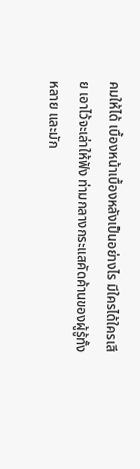คมให้ได้ เบื้องหน้าเบื้องหลังเป็นอย่างไร มีใครได้ใครเสีย เอาไว้จะเล่าให้ฟัง ท่ามกลางกระแสคัดค้านของผู้รู้ทั้งหลาย และมัก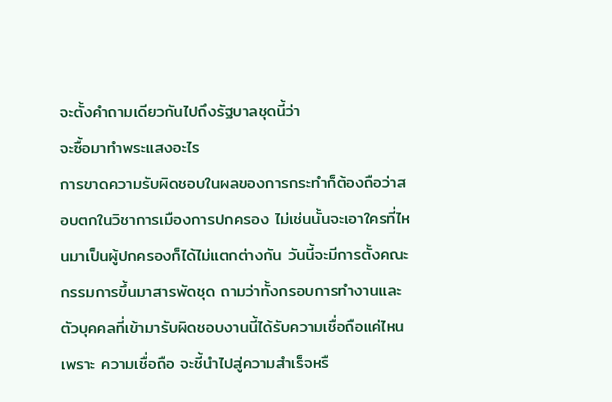จะตั้งคำถามเดียวกันไปถึงรัฐบาลชุดนี้ว่า
จะซื้อมาทำพระแสงอะไร
การขาดความรับผิดชอบในผลของการกระทำก็ต้องถือว่าสอบตกในวิชาการเมืองการปกครอง ไม่เช่นนั้นจะเอาใครที่ไหนมาเป็นผู้ปกครองก็ได้ไม่แตกต่างกัน วันนี้จะมีการตั้งคณะกรรมการขึ้นมาสารพัดชุด ถามว่าทั้งกรอบการทำงานและตัวบุคคลที่เข้ามารับผิดชอบงานนี้ได้รับความเชื่อถือแค่ไหน
เพราะ ความเชื่อถือ จะชี้นำไปสู่ความสำเร็จหรื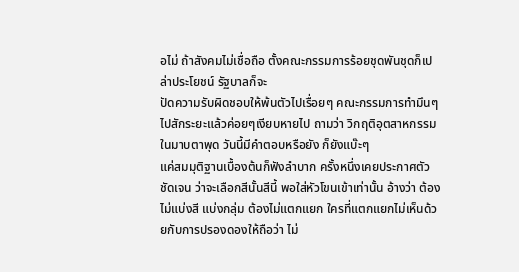อไม่ ถ้าสังคมไม่เชื่อถือ ตั้งคณะกรรมการร้อยชุดพันชุดก็เปล่าประโยชน์ รัฐบาลก็จะ
ปัดความรับผิดชอบให้พ้นตัวไปเรื่อยๆ คณะกรรมการทำมึนๆไปสักระยะแล้วค่อยๆเงียบหายไป ถามว่า วิกฤติอุตสาหกรรมในมาบตาพุด วันนี้มีคำตอบหรือยัง ก็ยังแบ๊ะๆ
แค่สมมุติฐานเบื้องต้นก็ฟังลำบาก ครั้งหนึ่งเคยประกาศตัวชัดเจน ว่าจะเลือกสีนั้นสีนี้ พอใส่หัวโขนเข้าเท่านั้น อ้างว่า ต้องไม่แบ่งสี แบ่งกลุ่ม ต้องไม่แตกแยก ใครที่แตกแยกไม่เห็นด้วยกับการปรองดองให้ถือว่า ไม่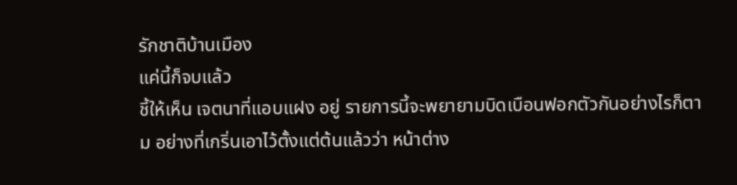รักชาติบ้านเมือง
แค่นี้ก็จบแล้ว
ชี้ให้เห็น เจตนาที่แอบแฝง อยู่ รายการนี้จะพยายามบิดเบือนฟอกตัวกันอย่างไรก็ตาม อย่างที่เกริ่นเอาไว้ตั้งแต่ต้นแล้วว่า หน้าต่าง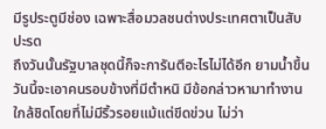มีรูประตูมีช่อง เฉพาะสื่อมวลชนต่างประเทศตาเป็นสับปะรด
ถึงวันนั้นรัฐบาลชุดนี้ก็จะการันตีอะไรไม่ได้อีก ยามน้ำขึ้นวันนี้จะเอาคนรอบข้างที่มีตำหนิ มีข้อกล่าวหามาทำงานใกล้ชิดโดยที่ไม่มีริ้วรอยแม้แต่ขีดข่วน ไม่ว่า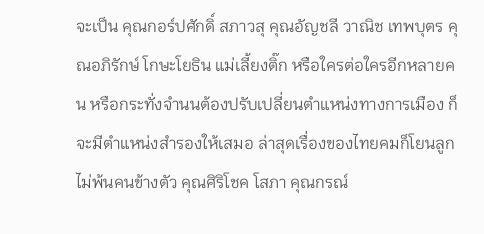จะเป็น คุณกอร์ปศักดิ์ สภาวสุ คุณอัญชลี วาณิช เทพบุตร คุณอภิรักษ์ โกษะโยธิน แม่เลี้ยงติ๊ก หรือใครต่อใครอีกหลายคน หรือกระทั่งจำนนต้องปรับเปลี่ยนตำแหน่งทางการเมือง ก็จะมีตำแหน่งสำรองให้เสมอ ล่าสุดเรื่องของไทยคมก็โยนลูกไม่พ้นคนข้างตัว คุณศิริโชค โสภา คุณกรณ์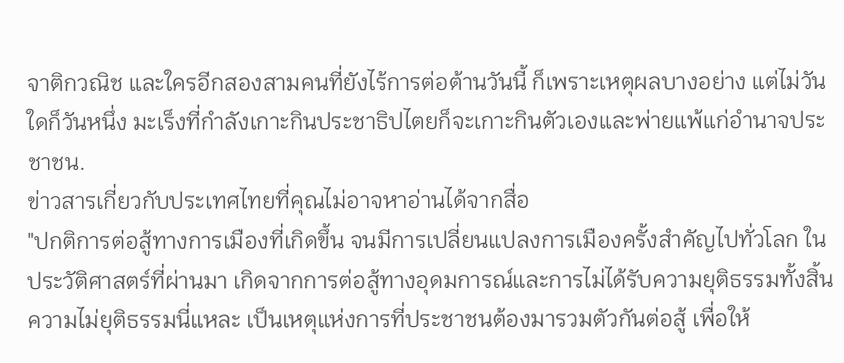จาติกวณิช และใครอีกสองสามคนที่ยังไร้การต่อต้านวันนี้ ก็เพราะเหตุผลบางอย่าง แต่ไม่วันใดก็วันหนึ่ง มะเร็งที่กำลังเกาะกินประชาธิปไตยก็จะเกาะกินตัวเองและพ่ายแพ้แก่อำนาจประชาชน.
ข่าวสารเกี่ยวกับประเทศไทยที่คุณไม่อาจหาอ่านได้จากสื่อ
"ปกติการต่อสู้ทางการเมืองที่เกิดขึ้น จนมีการเปลี่ยนแปลงการเมืองครั้งสำคัญไปทั่วโลก ในประวัติศาสตร์ที่ผ่านมา เกิดจากการต่อสู้ทางอุดมการณ์และการไม่ได้รับความยุติธรรมทั้งสิ้น ความไม่ยุติธรรมนี่แหละ เป็นเหตุแห่งการที่ประชาชนต้องมารวมตัวกันต่อสู้ เพื่อให้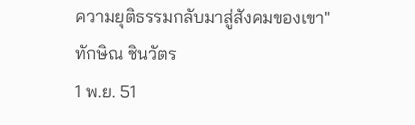ความยุติธรรมกลับมาสู่สังคมของเขา"
ทักษิณ ชินวัตร
1 พ.ย. 51